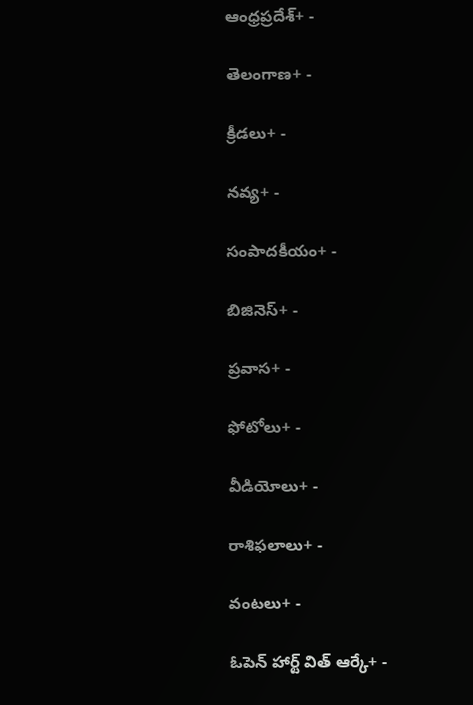ఆంధ్రప్రదేశ్+ -

తెలంగాణ+ -

క్రీడలు+ -

నవ్య+ -

సంపాదకీయం+ -

బిజినెస్+ -

ప్రవాస+ -

ఫోటోలు+ -

వీడియోలు+ -

రాశిఫలాలు+ -

వంటలు+ -

ఓపెన్ హార్ట్ విత్ ఆర్కే+ -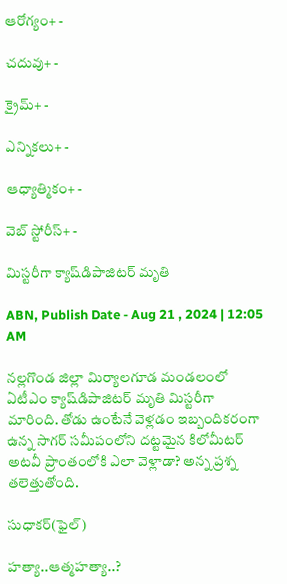ఆరోగ్యం+ -

చదువు+ -

క్రైమ్+ -

ఎన్నికలు+ -

ఆధ్యాత్మికం+ -

వెబ్ స్టోరీస్+ -

మిస్టరీగా క్యాష్‌డిపాజిటర్‌ మృతి

ABN, Publish Date - Aug 21 , 2024 | 12:05 AM

నల్లగొండ జిల్లా మిర్యాలగూడ మండలంలో ఏటీఎం క్యాష్‌డిపాజిటర్‌ మృతి మిస్టరీగా మారింది. తోడు ఉంటేనే వెళ్లడం ఇబ్బందికరంగా ఉన్న సాగర్‌ సమీపంలోని దట్టమైన కిలోమీటర్‌ అటవీ ప్రాంతంలోకి ఎలా వెళ్లాడా? అన్న ప్రశ్న తలెత్తుతోంది.

సుధాకర్‌(ఫైల్‌)

హత్యా..ఆత్మహత్యా..?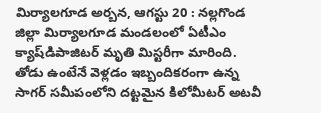మిర్యాలగూడ అర్బన, ఆగస్టు 20 : నల్లగొండ జిల్లా మిర్యాలగూడ మండలంలో ఏటీఎం క్యాష్‌డిపాజిటర్‌ మృతి మిస్టరీగా మారింది. తోడు ఉంటేనే వెళ్లడం ఇబ్బందికరంగా ఉన్న సాగర్‌ సమీపంలోని దట్టమైన కిలోమీటర్‌ అటవీ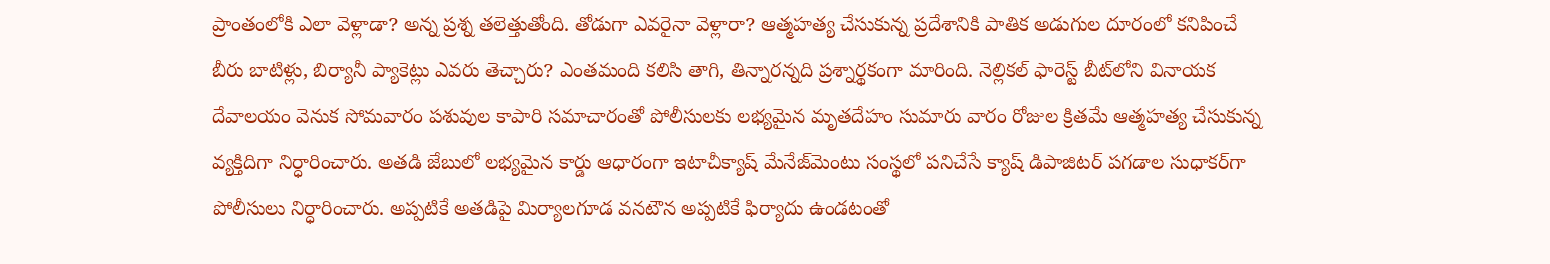ప్రాంతంలోకి ఎలా వెళ్లాడా? అన్న ప్రశ్న తలెత్తుతోంది. తోడుగా ఎవరైనా వెళ్లారా? ఆత్మహత్య చేసుకున్న ప్రదేశానికి పాతిక అడుగుల దూరంలో కనిపించే బీరు బాటిళ్లు, బిర్యానీ ప్యాకెట్లు ఎవరు తెచ్చారు? ఎంతమంది కలిసి తాగి, తిన్నారన్నది ప్రశ్నార్థకంగా మారింది. నెల్లికల్‌ ఫారెస్ట్‌ బీట్‌లోని వినాయక దేవాలయం వెనుక సోమవారం పశువుల కాపారి సమాచారంతో పోలీసులకు లభ్యమైన మృతదేహం సుమారు వారం రోజుల క్రితమే ఆత్మహత్య చేసుకున్న వ్యక్తిదిగా నిర్ధారించారు. అతడి జేబులో లభ్యమైన కార్డు ఆధారంగా ఇటాచీక్యాష్‌ మేనేజ్‌మెంటు సంస్థలో పనిచేసే క్యాష్‌ డిపాజిటర్‌ పగడాల సుధాకర్‌గా పోలీసులు నిర్ధారించారు. అప్పటికే అతడిపై మిర్యాలగూడ వనటౌన అప్పటికే ఫిర్యాదు ఉండటంతో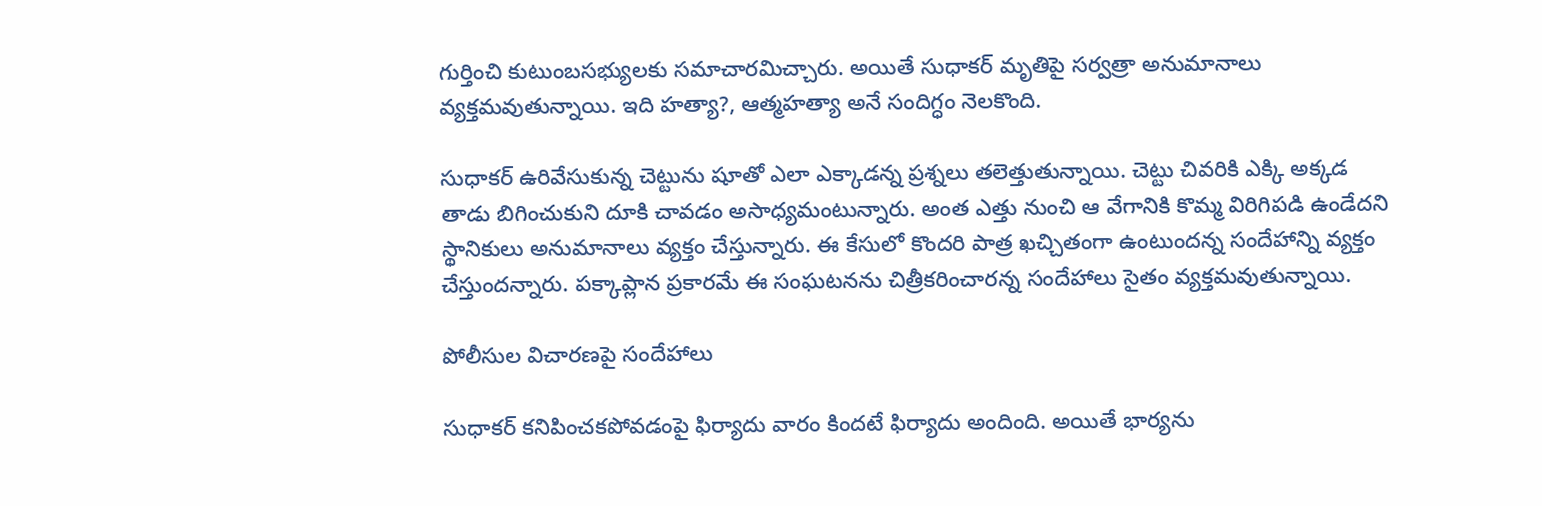గుర్తించి కుటుంబసభ్యులకు సమాచారమిచ్చారు. అయితే సుధాకర్‌ మృతిపై సర్వత్రా అనుమానాలు వ్యక్తమవుతున్నాయి. ఇది హత్యా?, ఆత్మహత్యా అనే సందిగ్ధం నెలకొంది.

సుధాకర్‌ ఉరివేసుకున్న చెట్టును షూతో ఎలా ఎక్కాడన్న ప్రశ్నలు తలెత్తుతున్నాయి. చెట్టు చివరికి ఎక్కి అక్కడ తాడు బిగించుకుని దూకి చావడం అసాధ్యమంటున్నారు. అంత ఎత్తు నుంచి ఆ వేగానికి కొమ్మ విరిగిపడి ఉండేదని స్థానికులు అనుమానాలు వ్యక్తం చేస్తున్నారు. ఈ కేసులో కొందరి పాత్ర ఖచ్చితంగా ఉంటుందన్న సందేహాన్ని వ్యక్తం చేస్తుందన్నారు. పక్కాప్లాన ప్రకారమే ఈ సంఘటనను చిత్రీకరించారన్న సందేహాలు సైతం వ్యక్తమవుతున్నాయి.

పోలీసుల విచారణపై సందేహాలు

సుధాకర్‌ కనిపించకపోవడంపై ఫిర్యాదు వారం కిందటే ఫిర్యాదు అందింది. అయితే భార్యను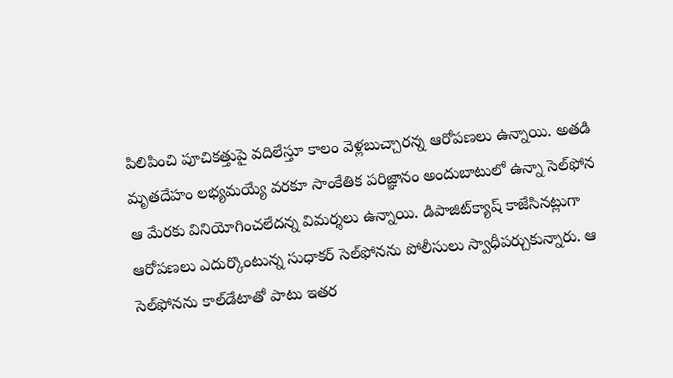పిలిపించి పూచికత్తుపై వదిలేస్తూ కాలం వెళ్లబుచ్చారన్న ఆరోపణలు ఉన్నాయి. అతడి మృతదేహం లభ్యమయ్యే వరకూ సాంకేతిక పరిజ్ఞానం అందుబాటులో ఉన్నా సెల్‌ఫోన ఆ మేరకు వినియోగించలేదన్న విమర్శలు ఉన్నాయి. డిపాజిట్‌క్యాష్‌ కాజేసినట్లుగా ఆరోపణలు ఎదుర్కొంటున్న సుధాకర్‌ సెల్‌ఫోనను పోలీసులు స్వాధీపర్చుకున్నారు. ఆ సెల్‌ఫోనను కాల్‌డేటాతో పాటు ఇతర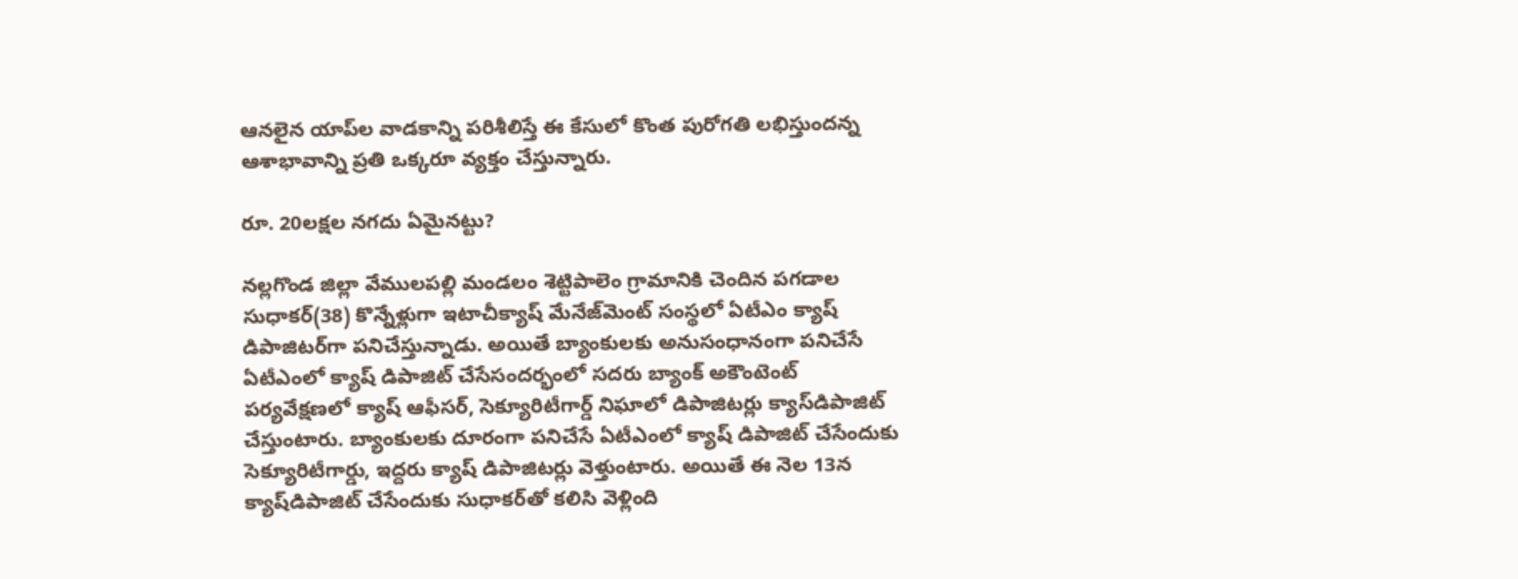ఆనలైన యాప్‌ల వాడకాన్ని పరిశీలిస్తే ఈ కేసులో కొంత పురోగతి లభిస్తుందన్న ఆశాభావాన్ని ప్రతి ఒక్కరూ వ్యక్తం చేస్తున్నారు.

రూ. 20లక్షల నగదు ఏమైనట్టు?

నల్లగొండ జిల్లా వేములపల్లి మండలం శెట్టిపాలెం గ్రామానికి చెందిన పగడాల సుధాకర్‌(38) కొన్నేళ్లుగా ఇటాచీక్యాష్‌ మేనేజ్‌మెంట్‌ సంస్థలో ఏటీఎం క్యాష్‌ డిపాజిటర్‌గా పనిచేస్తున్నాడు. అయితే బ్యాంకులకు అనుసంధానంగా పనిచేసే ఏటీఎంలో క్యాష్‌ డిపాజిట్‌ చేసేసందర్భంలో సదరు బ్యాంక్‌ అకౌంటెంట్‌ పర్యవేక్షణలో క్యాష్‌ ఆఫీసర్‌, సెక్యూరిటీగార్డ్‌ నిఘాలో డిపాజిటర్లు క్యాస్‌డిపాజిట్‌ చేస్తుంటారు. బ్యాంకులకు దూరంగా పనిచేసే ఏటీఎంలో క్యాష్‌ డిపాజిట్‌ చేసేందుకు సెక్యూరిటీగార్డు, ఇద్దరు క్యాష్‌ డిపాజిటర్లు వెళ్తుంటారు. అయితే ఈ నెల 13న క్యాష్‌డిపాజిట్‌ చేసేందుకు సుధాకర్‌తో కలిసి వెళ్లింది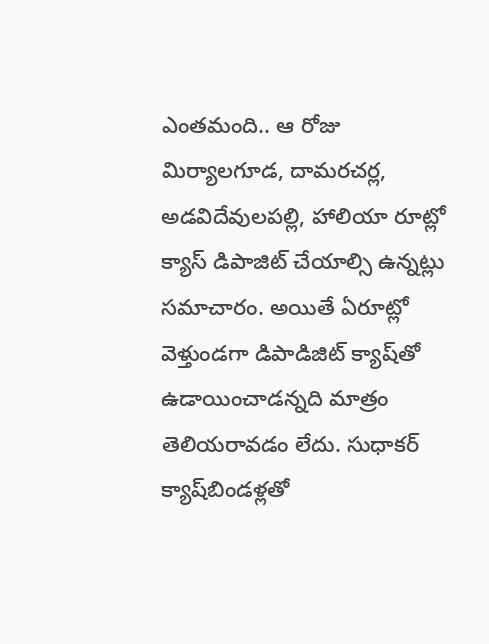ఎంతమంది.. ఆ రోజు మిర్యాలగూడ, దామరచర్ల, అడవిదేవులపల్లి, హాలియా రూట్లో క్యాస్‌ డిపాజిట్‌ చేయాల్సి ఉన్నట్లు సమాచారం. అయితే ఏరూట్లో వెళ్తుండగా డిపాడిజిట్‌ క్యాష్‌తో ఉడాయించాడన్నది మాత్రం తెలియరావడం లేదు. సుధాకర్‌ క్యాష్‌బిండళ్లతో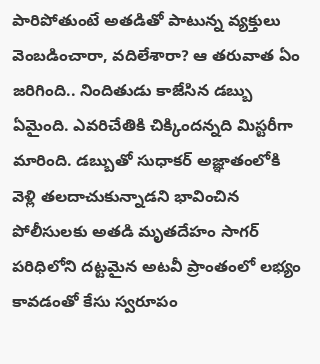పారిపోతుంటే అతడితో పాటున్న వ్యక్తులు వెంబడించారా, వదిలేశారా? ఆ తరువాత ఏం జరిగింది.. నిందితుడు కాజేసిన డబ్బు ఏమైంది. ఎవరిచేతికి చిక్కిందన్నది మిస్టరీగా మారింది. డబ్బుతో సుధాకర్‌ అజ్ఞాతంలోకి వెళ్లి తలదాచుకున్నాడని భావించిన పోలీసులకు అతడి మృతదేహం సాగర్‌ పరిధిలోని దట్టమైన అటవీ ప్రాంతంలో లభ్యం కావడంతో కేసు స్వరూపం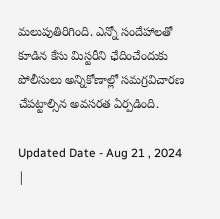మలుపుతిరిగింది. ఎన్నో సందేహాలతో కూడిన కేసు మిస్టరీని ఛేదించేందుకు పోలీసులు అన్నికోణాల్లో సమగ్రవిచారణ చేపట్టాల్సిన అవసరత ఏర్పడింది.

Updated Date - Aug 21 , 2024 |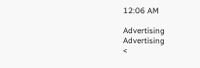12:06 AM

Advertising
Advertising
<